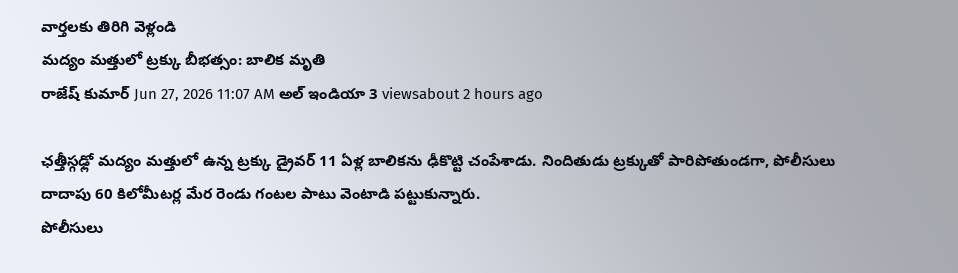వార్తలకు తిరిగి వెళ్లండి
మద్యం మత్తులో ట్రక్కు బీభత్సం: బాలిక మృతి
రాజేష్ కుమార్ Jun 27, 2026 11:07 AM అల్ ఇండియా 3 viewsabout 2 hours ago

ఛత్తీస్గఢ్లో మద్యం మత్తులో ఉన్న ట్రక్కు డ్రైవర్ 11 ఏళ్ల బాలికను ఢీకొట్టి చంపేశాడు. నిందితుడు ట్రక్కుతో పారిపోతుండగా, పోలీసులు దాదాపు 60 కిలోమీటర్ల మేర రెండు గంటల పాటు వెంటాడి పట్టుకున్నారు.
పోలీసులు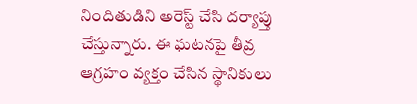నిందితుడిని అరెస్ట్ చేసి దర్యాప్తు చేస్తున్నారు. ఈ ఘటనపై తీవ్ర ఆగ్రహం వ్యక్తం చేసిన స్థానికులు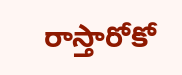రాస్తారోకో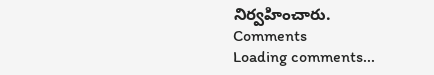నిర్వహించారు.
Comments
Loading comments...